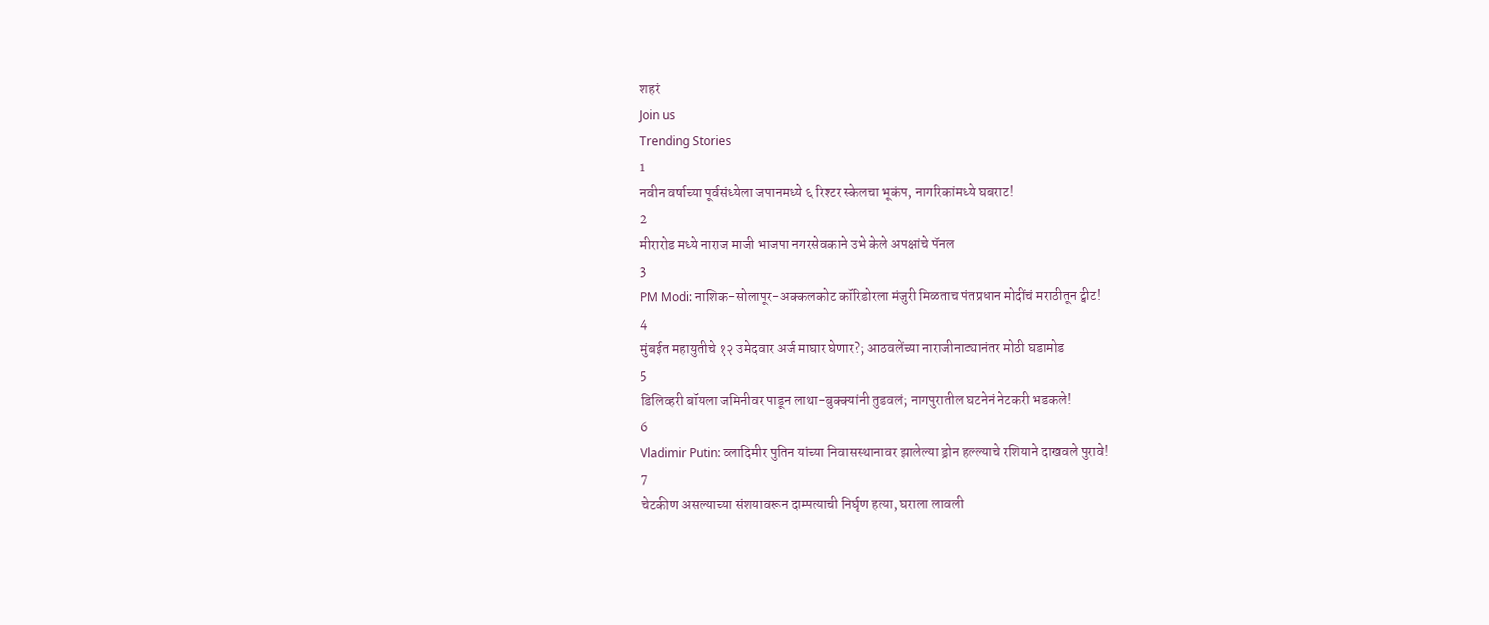शहरं
Join us
Trending Stories
1
नवीन वर्षाच्या पूर्वसंध्येला जपानमध्ये ६ रिश्टर स्केलचा भूकंप, नागरिकांमध्ये घबराट!
2
मीरारोड मध्ये नाराज माजी भाजपा नगरसेवकाने उभे केले अपक्षांचे पॅनल
3
PM Modi: नाशिक-सोलापूर-अक्कलकोट कॉरिडोरला मंजुरी मिळताच पंतप्रधान मोदींचं मराठीतून ट्वीट!
4
मुंबईत महायुतीचे १२ उमेदवार अर्ज माघार घेणार?; आठवलेंच्या नाराजीनाट्यानंतर मोठी घडामोड
5
डिलिव्हरी बॉयला जमिनीवर पाडून लाथा-बुक्क्यांनी तुडवलं; नागपुरातील घटनेनं नेटकरी भडकले!
6
Vladimir Putin: व्लादिमीर पुतिन यांच्या निवासस्थानावर झालेल्या ड्रोन हल्ल्याचे रशियाने दाखवले पुरावे!
7
चेटकीण असल्याच्या संशयावरून दाम्पत्याची निर्घृण हत्या, घराला लावली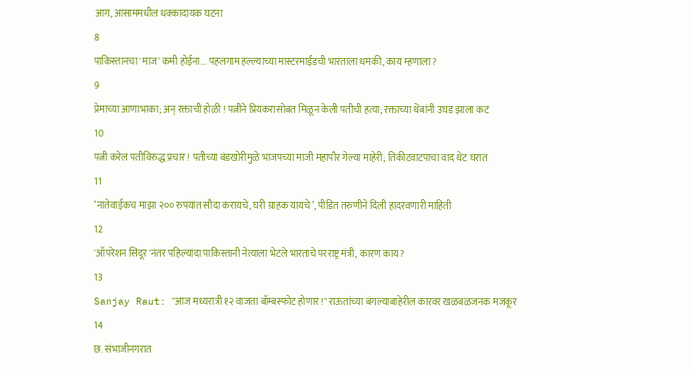आग, आसाममधील धक्कादायक घटना
8
पाकिस्तानचा 'माज' कमी होईना... पहलगाम हल्ल्याच्या मास्टरमाईंडची भारताला धमकी, काय म्हणाला?
9
प्रेमाच्या आणाभाका; अन् रक्ताची होळी ! पत्नीने प्रियकरासोबत मिळून केली पतीची हत्या; रक्ताच्या थेंबांनी उघड झाला कट
10
पत्नी करेल पतीविरुद्ध प्रचार ! पतीच्या बंडखोरीमुळे भाजपच्या माजी महापौर गेल्या माहेरी; तिकीटवाटपाचा वाद थेट घरात
11
’नातेवाईकच माझा २०० रुपयांत सौदा करायचे, घरी ग्राहक यायचे’, पीडित तरुणीने दिली हादरवणारी माहिती
12
'ऑपरेशन सिंदूर'नंतर पहिल्यांदा पाकिस्तानी नेत्याला भेटले भारताचे परराष्ट्र मंत्री, कारण काय?
13
Sanjay Raut: "आज मध्यरात्री १२ वाजता बॉम्बस्फोट होणार!" राऊतांच्या बंगल्याबाहेरील कारवर खळबळजनक मजकूर
14
छ. संभाजीनगरात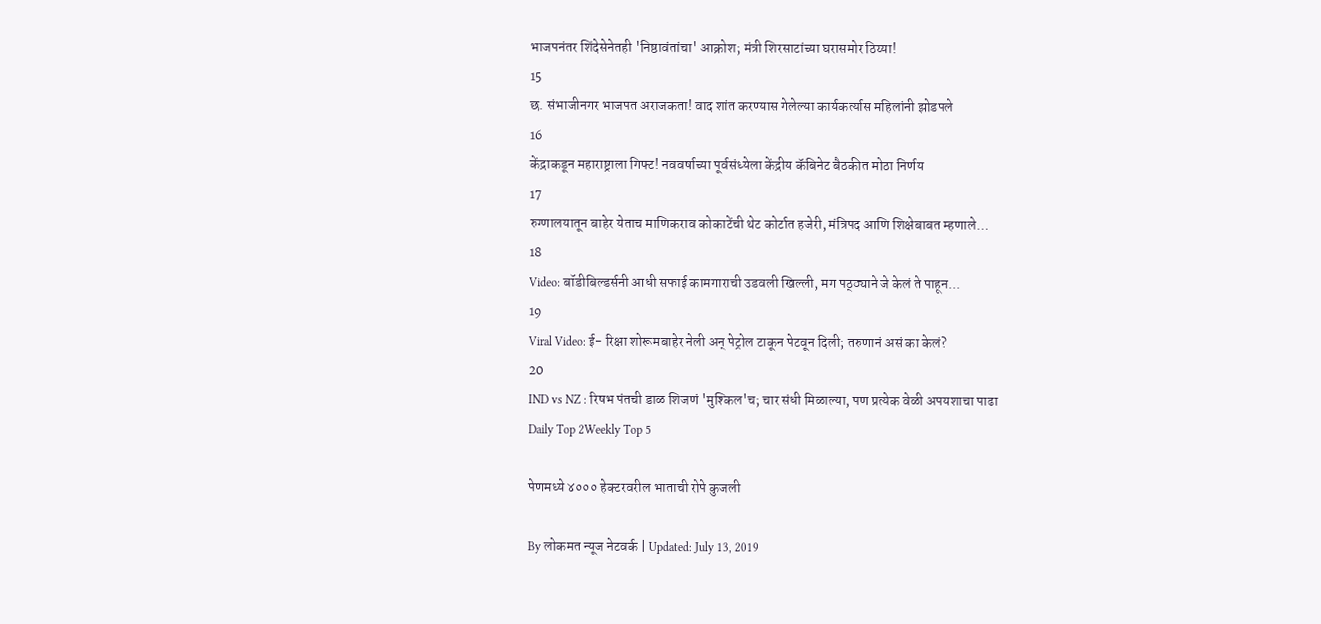भाजपनंतर शिंदेसेनेतही 'निष्ठावंतांचा' आक्रोश; मंत्री शिरसाटांच्या घरासमोर ठिय्या!
15
छ. संभाजीनगर भाजपत अराजकता! वाद शांत करण्यास गेलेल्या कार्यकर्त्यास महिलांनी झोडपले
16
केंद्राकडून महाराष्ट्राला गिफ्ट! नववर्षाच्या पूर्वसंध्येला केंद्रीय कॅबिनेट बैठकीत मोठा निर्णय
17
रुग्णालयातून बाहेर येताच माणिकराव कोकाटेंची थेट कोर्टात हजेरी, मंत्रिपद आणि शिक्षेबाबत म्हणाले…
18
Video: बॉडीबिल्डर्सनी आधी सफाई कामगाराची उडवली खिल्ली, मग पठ्ठ्याने जे केलं ते पाहून...
19
Viral Video: ई- रिक्षा शोरूमबाहेर नेली अन् पेट्रोल टाकून पेटवून दिली; तरुणानं असं का केलं?
20
IND vs NZ : रिषभ पंतची डाळ शिजणं 'मुश्किल'च; चार संधी मिळाल्या, पण प्रत्येक वेळी अपयशाचा पाढा
Daily Top 2Weekly Top 5

पेणमध्ये ४००० हेक्टरवरील भाताची रोपे कुजली

By लोकमत न्यूज नेटवर्क | Updated: July 13, 2019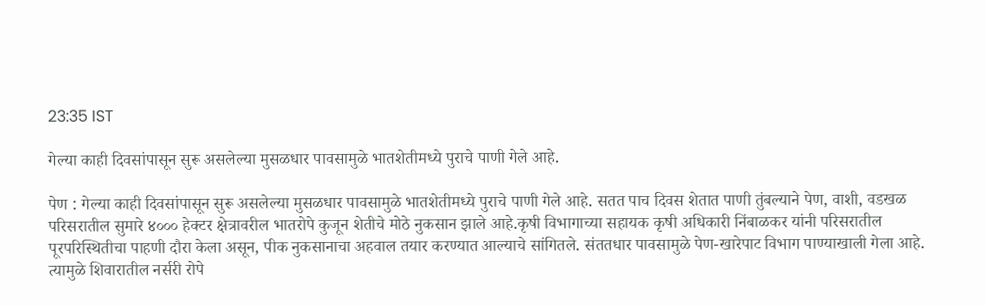23:35 IST

गेल्या काही दिवसांपासून सुरू असलेल्या मुसळधार पावसामुळे भातशेतीमध्ये पुराचे पाणी गेले आहे.

पेण : गेल्या काही दिवसांपासून सुरू असलेल्या मुसळधार पावसामुळे भातशेतीमध्ये पुराचे पाणी गेले आहे. सतत पाच दिवस शेतात पाणी तुंबल्याने पेण, वाशी, वडखळ परिसरातील सुमारे ४००० हेक्टर क्षेत्रावरील भातरोपे कुजून शेतीचे मोठे नुकसान झाले आहे.कृषी विभागाच्या सहायक कृषी अधिकारी निंबाळकर यांनी परिसरातील पूरपरिस्थितीचा पाहणी दौरा केला असून, पीक नुकसानाचा अहवाल तयार करण्यात आल्याचे सांगितले. संततधार पावसामुळे पेण-खारेपाट विभाग पाण्याखाली गेला आहे. त्यामुळे शिवारातील नर्सरी रोपे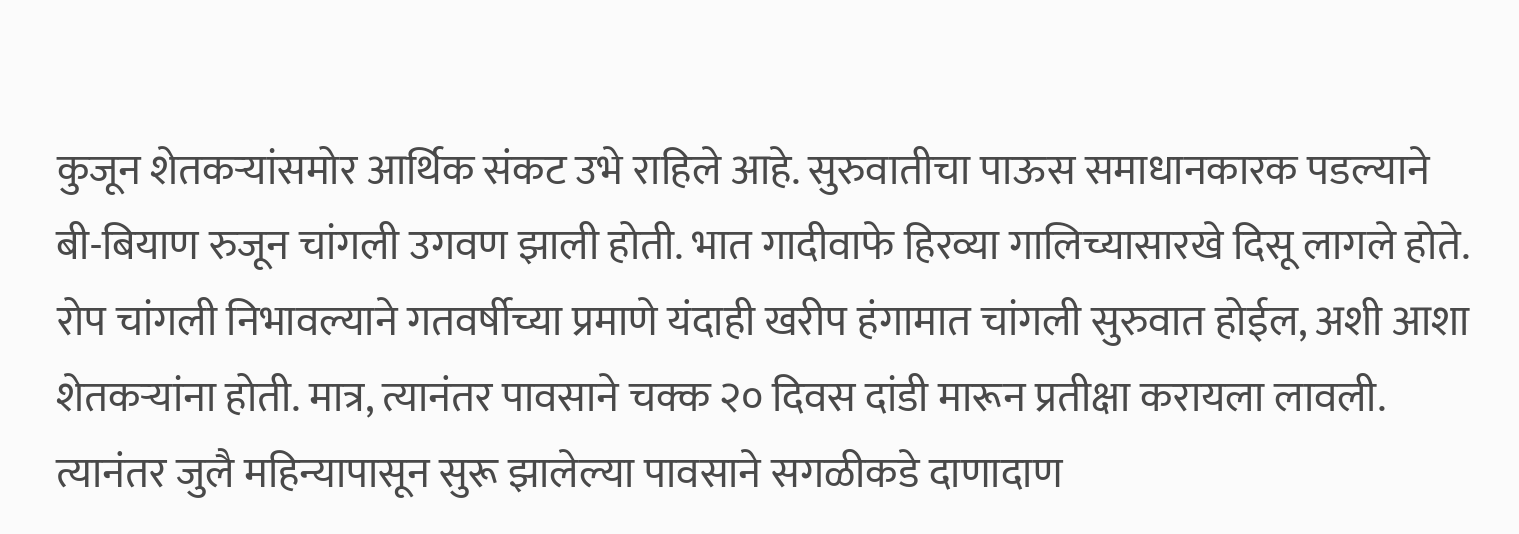कुजून शेतकऱ्यांसमोर आर्थिक संकट उभे राहिले आहे. सुरुवातीचा पाऊस समाधानकारक पडल्याने बी-बियाण रुजून चांगली उगवण झाली होती. भात गादीवाफे हिरव्या गालिच्यासारखे दिसू लागले होते. रोप चांगली निभावल्याने गतवर्षीच्या प्रमाणे यंदाही खरीप हंगामात चांगली सुरुवात होईल, अशी आशा शेतकऱ्यांना होती. मात्र, त्यानंतर पावसाने चक्क २० दिवस दांडी मारून प्रतीक्षा करायला लावली. त्यानंतर जुलै महिन्यापासून सुरू झालेल्या पावसाने सगळीकडे दाणादाण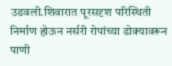उडवली.शिवारात पूरसदृश परिस्थिती निर्माण होऊन नर्सरी रोपांच्या डोक्यावरून पाणी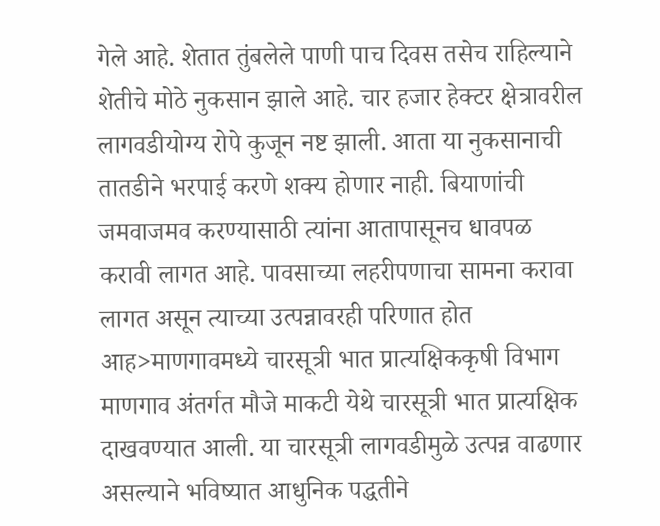गेले आहे. शेतात तुंबलेले पाणी पाच दिवस तसेच राहिल्याने शेतीचे मोठे नुकसान झाले आहे. चार हजार हेक्टर क्षेत्रावरील लागवडीयोग्य रोपे कुजून नष्ट झाली. आता या नुकसानाची तातडीने भरपाई करणे शक्य होणार नाही. बियाणांची जमवाजमव करण्यासाठी त्यांना आतापासूनच धावपळ करावी लागत आहे. पावसाच्या लहरीपणाचा सामना करावा लागत असून त्याच्या उत्पन्नावरही परिणात होत आह>माणगावमध्ये चारसूत्री भात प्रात्यक्षिककृषी विभाग माणगाव अंतर्गत मौजे माकटी येथे चारसूत्री भात प्रात्यक्षिक दाखवण्यात आली. या चारसूत्री लागवडीमुळे उत्पन्न वाढणार असल्याने भविष्यात आधुनिक पद्धतीने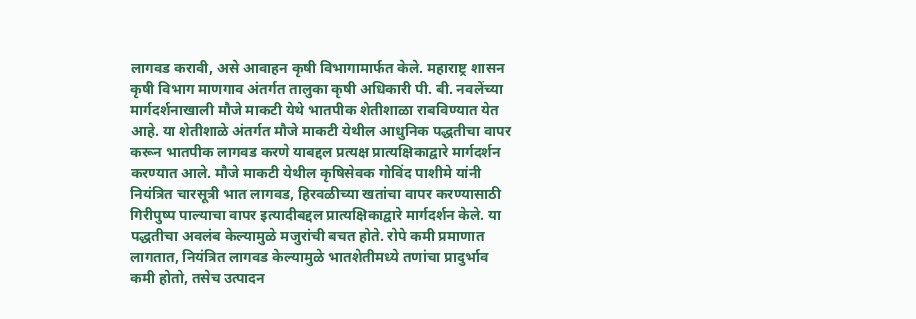लागवड करावी, असे आवाहन कृषी विभागामार्फत केले. महाराष्ट्र शासन कृषी विभाग माणगाव अंतर्गत तालुका कृषी अधिकारी पी. बी. नवलेंच्या मार्गदर्शनाखाली मौजे माकटी येथे भातपीक शेतीशाळा राबविण्यात येत आहे. या शेतीशाळे अंतर्गत मौजे माकटी येथील आधुनिक पद्धतीचा वापर करून भातपीक लागवड करणे याबद्दल प्रत्यक्ष प्रात्यक्षिकाद्वारे मार्गदर्शन करण्यात आले. मौजे माकटी येथील कृषिसेवक गोविंद पाशीमे यांनी नियंत्रित चारसूत्री भात लागवड, हिरवळीच्या खतांचा वापर करण्यासाठी गिरीपुष्प पाल्याचा वापर इत्यादीबद्दल प्रात्यक्षिकाद्वारे मार्गदर्शन केले. या पद्धतीचा अवलंब केल्यामुळे मजुरांची बचत होते. रोपे कमी प्रमाणात लागतात, नियंत्रित लागवड केल्यामुळे भातशेतीमध्ये तणांचा प्रादुर्भाव कमी होतो, तसेच उत्पादन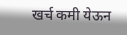खर्च कमी येऊन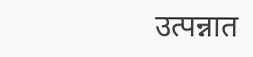उत्पन्नात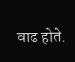वाढ होते.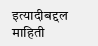इत्यादीबद्दल माहिती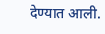देण्यात आली.